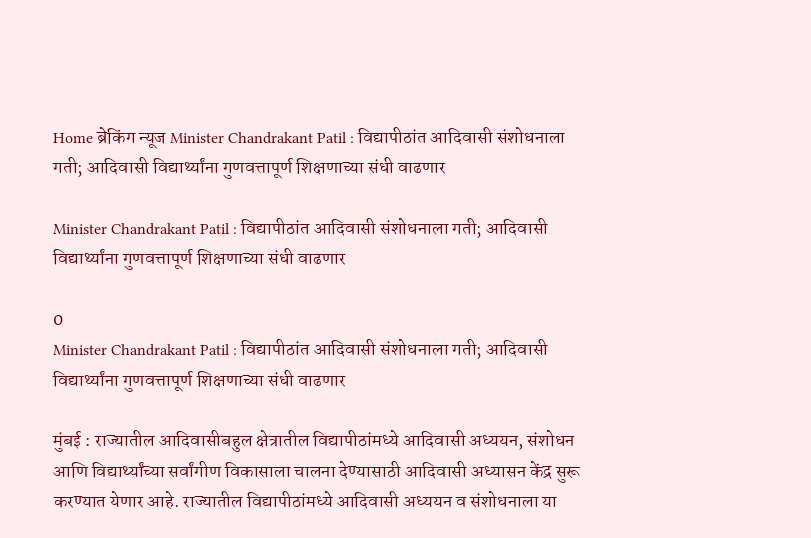Home ब्रेकिंग न्यूज Minister Chandrakant Patil : विद्यापीठांत आदिवासी संशोधनाला गती; आदिवासी विद्यार्थ्यांना गुणवत्तापूर्ण शिक्षणाच्या संधी वाढणार

Minister Chandrakant Patil : विद्यापीठांत आदिवासी संशोधनाला गती; आदिवासी विद्यार्थ्यांना गुणवत्तापूर्ण शिक्षणाच्या संधी वाढणार

0
Minister Chandrakant Patil : विद्यापीठांत आदिवासी संशोधनाला गती; आदिवासी विद्यार्थ्यांना गुणवत्तापूर्ण शिक्षणाच्या संधी वाढणार

मुंबई : राज्यातील आदिवासीबहुल क्षेत्रातील विद्यापीठांमध्ये आदिवासी अध्ययन, संशोधन आणि विद्यार्थ्यांच्या सर्वांगीण विकासाला चालना देण्यासाठी आदिवासी अध्यासन केंद्र सुरू करण्यात येणार आहे. राज्यातील विद्यापीठांमध्ये आदिवासी अध्ययन व संशोधनाला या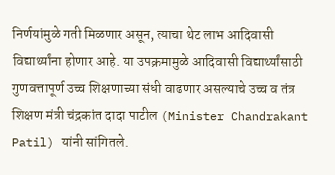निर्णयांमुळे गती मिळणार असून, त्याचा थेट लाभ आदिवासी विद्यार्थ्यांना होणार आहे. या उपक्रमामुळे आदिवासी विद्यार्थ्यांसाठी गुणवत्तापूर्ण उच्च शिक्षणाच्या संधी वाढणार असल्याचे उच्च व तंत्र शिक्षण मंत्री चंद्रकांत दादा पाटील (Minister Chandrakant Patil) यांनी सांगितले.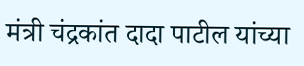मंत्री चंद्रकांत दादा पाटील यांच्या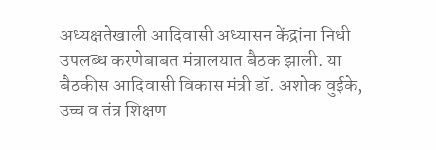अध्यक्षतेखाली आदिवासी अध्यासन केंद्रांना निधी उपलब्ध करणेबाबत मंत्रालयात बैठक झाली. या बैठकीस आदिवासी विकास मंत्री डॉ. अशोक वुईके, उच्च व तंत्र शिक्षण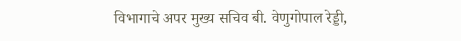विभागाचे अपर मुख्य सचिव बी. वेणुगोपाल रेड्डी,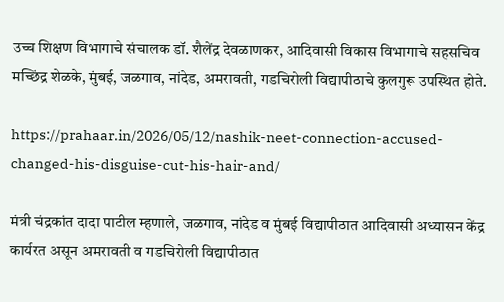उच्च शिक्षण विभागाचे संचालक डॉ. शैलेंद्र देवळाणकर, आदिवासी विकास विभागाचे सहसचिव मच्छिंद्र शेळके, मुंबई, जळगाव, नांदेड, अमरावती, गडचिरोली विद्यापीठाचे कुलगुरू उपस्थित होते.

https://prahaar.in/2026/05/12/nashik-neet-connection-accused-changed-his-disguise-cut-his-hair-and/

मंत्री चंद्रकांत दादा पाटील म्हणाले, जळगाव, नांदेड व मुंबई विद्यापीठात आदिवासी अध्यासन केंद्र कार्यरत असून अमरावती व गडचिरोली विद्यापीठात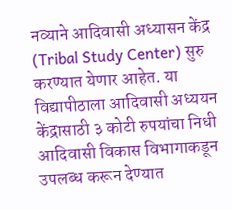नव्याने आदिवासी अध्यासन केंद्र (Tribal Study Center) सुरु करण्यात येणार आहेत. या विद्यापीठाला आदिवासी अध्ययन केंद्रासाठी ३ कोटी रुपयांचा निधी आदिवासी विकास विभागाकडून उपलब्ध करून देण्यात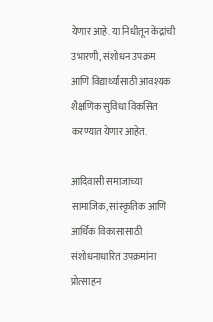येणार आहे. या निधीतून केंद्रांची उभारणी, संशोधन उपक्रम आणि विद्यार्थ्यांसाठी आवश्यक शैक्षणिक सुविधा विकसित करण्यात येणार आहेत.

आदिवासी समाजाच्या सामाजिक, सांस्कृतिक आणि आर्थिक विकासासाठी संशोधनाधारित उपक्रमांना प्रोत्साहन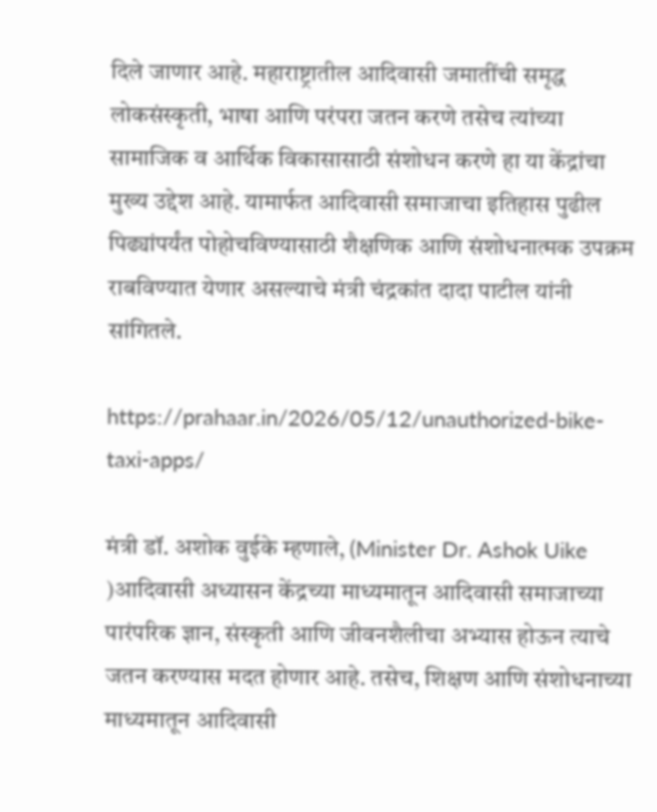दिले जाणार आहे. महाराष्ट्रातील आदिवासी जमातींची समृद्ध लोकसंस्कृती, भाषा आणि परंपरा जतन करणे तसेच त्यांच्या सामाजिक व आर्थिक विकासासाठी संशोधन करणे हा या केंद्रांचा मुख्य उद्देश आहे. यामार्फत आदिवासी समाजाचा इतिहास पुढील पिढ्यांपर्यंत पोहोचविण्यासाठी शैक्षणिक आणि संशोधनात्मक उपक्रम राबविण्यात येणार असल्याचे मंत्री चंद्रकांत दादा पाटील यांनी सांगितले.

https://prahaar.in/2026/05/12/unauthorized-bike-taxi-apps/

मंत्री डॉ. अशोक वुईके म्हणाले, (Minister Dr. Ashok Uike )आदिवासी अध्यासन केंद्रच्या माध्यमातून आदिवासी समाजाच्या पारंपरिक ज्ञान, संस्कृती आणि जीवनशैलीचा अभ्यास होऊन त्याचे जतन करण्यास मदत होणार आहे. तसेच, शिक्षण आणि संशोधनाच्या माध्यमातून आदिवासी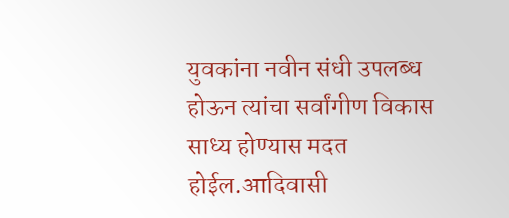युवकांना नवीन संधी उपलब्ध होऊन त्यांचा सर्वांगीण विकास साध्य होण्यास मदत होईल.आदिवासी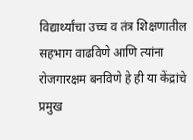विद्यार्थ्यांचा उच्च व तंत्र शिक्षणातील सहभाग वाढविणे आणि त्यांना रोजगारक्षम बनविणे हे ही या केंद्रांचे प्रमुख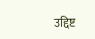उद्दिष्ट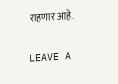राहणार आहे.

LEAVE A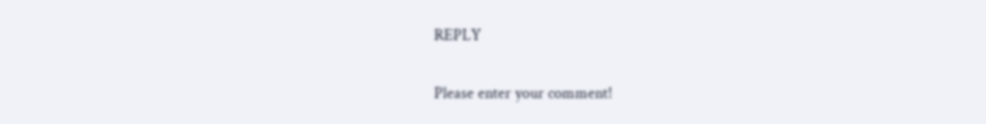REPLY

Please enter your comment!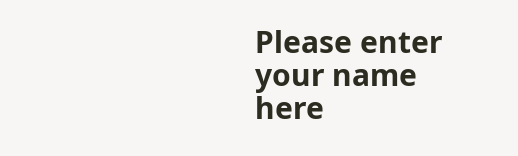Please enter your name here